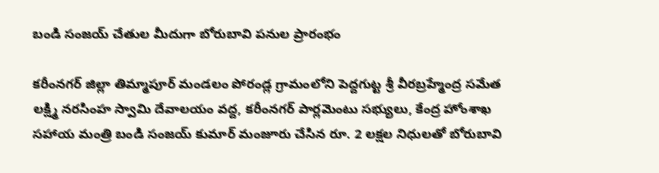బండి సంజయ్ చేతుల మీదుగా బోరుబావి పనుల ప్రారంభం

కరీంనగర్ జిల్లా తిమ్మాపూర్ మండలం పోరండ్ల గ్రామంలోని పెద్దగుట్ట శ్రీ వీరబ్రహ్మేంద్ర సమేత లక్ష్మి నరసింహ స్వామి దేవాలయం వద్ద, కరీంనగర్ పార్లమెంటు సభ్యులు, కేంద్ర హోంశాఖ సహాయ మంత్రి బండి సంజయ్ కుమార్ మంజూరు చేసిన రూ. 2 లక్షల నిధులతో బోరుబావి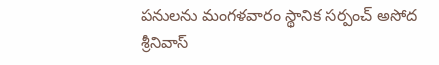పనులను మంగళవారం స్థానిక సర్పంచ్ అసోద శ్రీనివాస్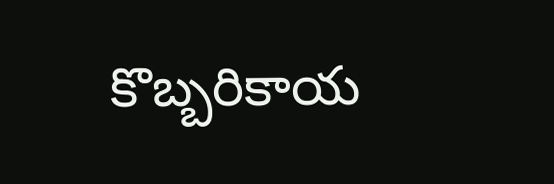కొబ్బరికాయ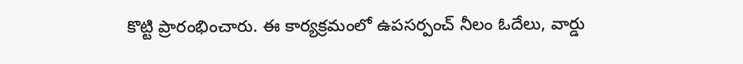కొట్టి ప్రారంభించారు. ఈ కార్యక్రమంలో ఉపసర్పంచ్ నీలం ఓదేలు, వార్డు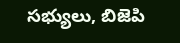సభ్యులు, బిజెపి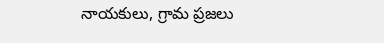నాయకులు, గ్రామ ప్రజలు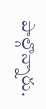పాల్గొన్నారు.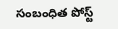సంబంధిత పోస్ట్